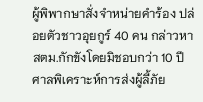ผู้พิพากษาสั่งจำหน่ายคำร้อง ปล่อยตัวชาวอุยกูร์ 40 คน กล่าวหา สตม.กักขังโดยมิชอบกว่า 10 ปี ศาลพิเคราะห์การส่งผู้ลี้ภัย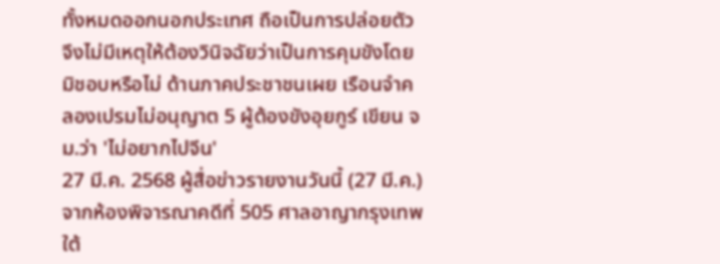ทั้งหมดออกนอกประเทศ ถือเป็นการปล่อยตัว จึงไม่มีเหตุให้ต้องวินิจฉัยว่าเป็นการคุมขังโดยมิชอบหรือไม่ ด้านภาคประชาชนเผย เรือนจำคลองเปรมไม่อนุญาต 5 ผู้ต้องขังอุยกูร์ เขียน จม.ว่า 'ไม่อยากไปจีน'
27 มี.ค. 2568 ผู้สื่อข่าวรายงานวันนี้ (27 มี.ค.) จากห้องพิจารณาคดีที่ 505 ศาลอาญากรุงเทพใต้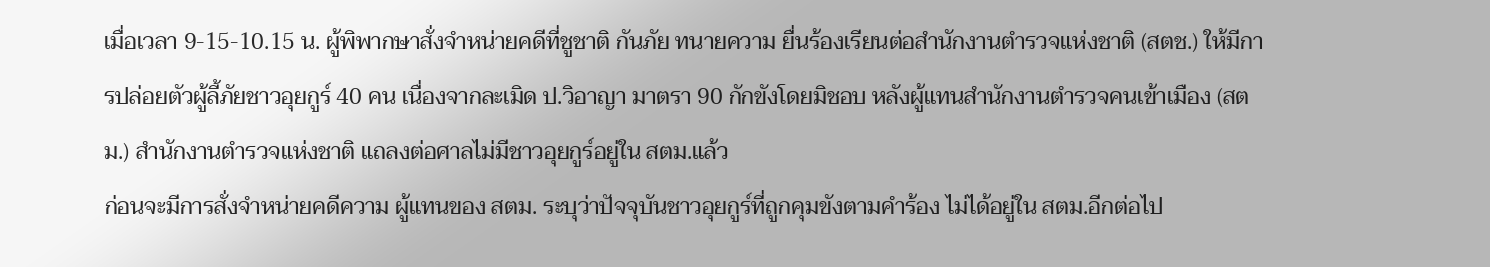เมื่อเวลา 9-15-10.15 น. ผู้พิพากษาสั่งจำหน่ายคดีที่ชูชาติ กันภัย ทนายความ ยื่นร้องเรียนต่อสำนักงานตำรวจแห่งชาติ (สตช.) ให้มีการปล่อยตัวผู้ลี้ภัยชาวอุยกูร์ 40 คน เนื่องจากละเมิด ป.วิอาญา มาตรา 90 กักขังโดยมิชอบ หลังผู้แทนสำนักงานตำรวจคนเข้าเมือง (สตม.) สำนักงานตำรวจแห่งชาติ แถลงต่อศาลไม่มีชาวอุยกูร์อยู่ใน สตม.แล้ว
ก่อนจะมีการสั่งจำหน่ายคดีความ ผู้แทนของ สตม. ระบุว่าปัจจุบันชาวอุยกูร์ที่ถูกคุมขังตามคำร้อง ไม่ได้อยู่ใน สตม.อีกต่อไป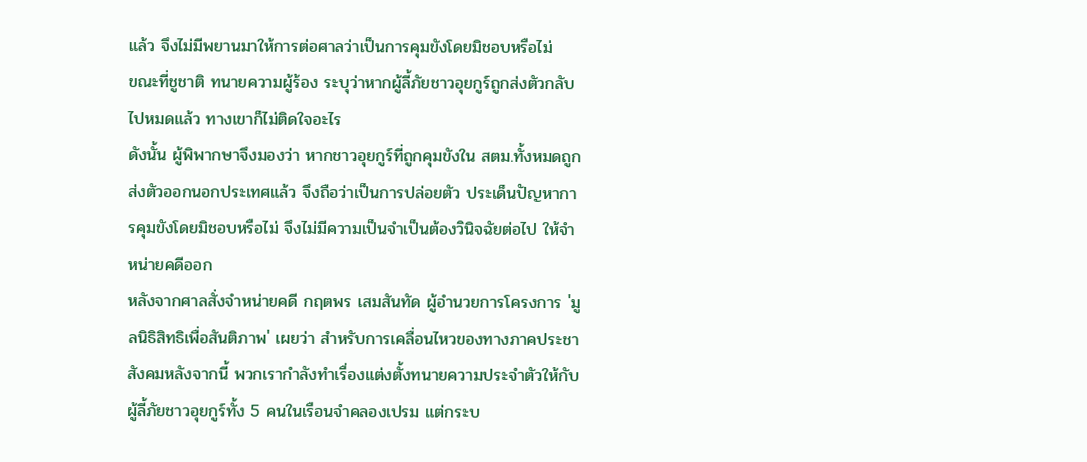แล้ว จึงไม่มีพยานมาให้การต่อศาลว่าเป็นการคุมขังโดยมิชอบหรือไม่
ขณะที่ชูชาติ ทนายความผู้ร้อง ระบุว่าหากผู้ลี้ภัยชาวอุยกูร์ถูกส่งตัวกลับไปหมดแล้ว ทางเขาก็ไม่ติดใจอะไร
ดังนั้น ผู้พิพากษาจึงมองว่า หากชาวอุยกูร์ที่ถูกคุมขังใน สตม.ทั้งหมดถูกส่งตัวออกนอกประเทศแล้ว จึงถือว่าเป็นการปล่อยตัว ประเด็นปัญหาการคุมขังโดยมิชอบหรือไม่ จึงไม่มีความเป็นจำเป็นต้องวินิจฉัยต่อไป ให้จำหน่ายคดีออก
หลังจากศาลสั่งจำหน่ายคดี กฤตพร เสมสันทัด ผู้อำนวยการโครงการ 'มูลนิธิสิทธิเพื่อสันติภาพ' เผยว่า สำหรับการเคลื่อนไหวของทางภาคประชาสังคมหลังจากนี้ พวกเรากำลังทำเรื่องแต่งตั้งทนายความประจำตัวให้กับผู้ลี้ภัยชาวอุยกูร์ทั้ง 5 คนในเรือนจำคลองเปรม แต่กระบ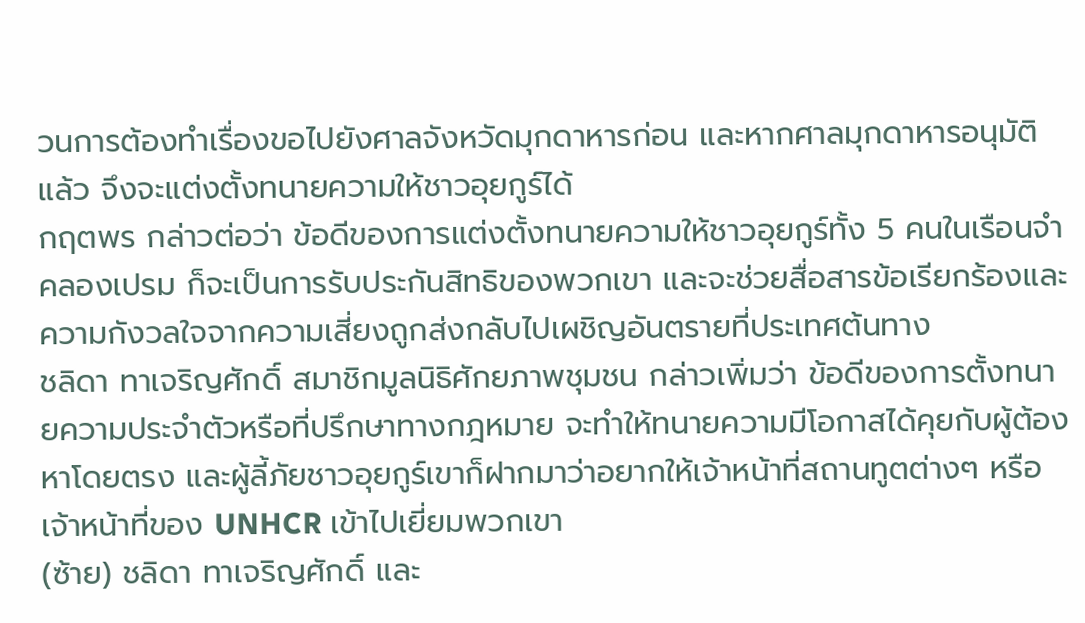วนการต้องทำเรื่องขอไปยังศาลจังหวัดมุกดาหารก่อน และหากศาลมุกดาหารอนุมัติแล้ว จึงจะแต่งตั้งทนายความให้ชาวอุยกูร์ได้
กฤตพร กล่าวต่อว่า ข้อดีของการแต่งตั้งทนายความให้ชาวอุยกูร์ทั้ง 5 คนในเรือนจำคลองเปรม ก็จะเป็นการรับประกันสิทธิของพวกเขา และจะช่วยสื่อสารข้อเรียกร้องและความกังวลใจจากความเสี่ยงถูกส่งกลับไปเผชิญอันตรายที่ประเทศต้นทาง
ชลิดา ทาเจริญศักดิ์ สมาชิกมูลนิธิศักยภาพชุมชน กล่าวเพิ่มว่า ข้อดีของการตั้งทนายความประจำตัวหรือที่ปรึกษาทางกฎหมาย จะทำให้ทนายความมีโอกาสได้คุยกับผู้ต้องหาโดยตรง และผู้ลี้ภัยชาวอุยกูร์เขาก็ฝากมาว่าอยากให้เจ้าหน้าที่สถานทูตต่างๆ หรือเจ้าหน้าที่ของ UNHCR เข้าไปเยี่ยมพวกเขา
(ซ้าย) ชลิดา ทาเจริญศักดิ์ และ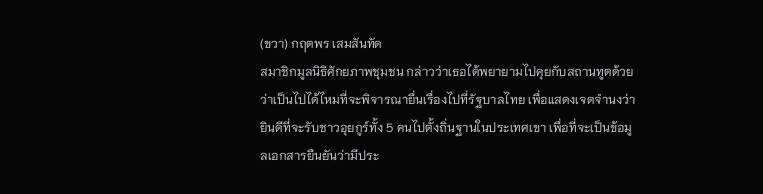(ขวา) กฤตพร เสมสันทัด
สมาชิกมูลนิธิศักยภาพชุมชน กล่าวว่าเธอได้พยายามไปคุยกับสถานทูตด้วยว่าเป็นไปได้ไหมที่จะพิจารณายื่นเรื่องไปที่รัฐบาลไทย เพื่อแสดงเจตจำนงว่ายินดีที่จะรับชาวอุยกูร์ทั้ง 5 คนไปตั้งถิ่นฐานในประเทศเขา เพื่อที่จะเป็นข้อมูลเอกสารยืนยันว่ามีประ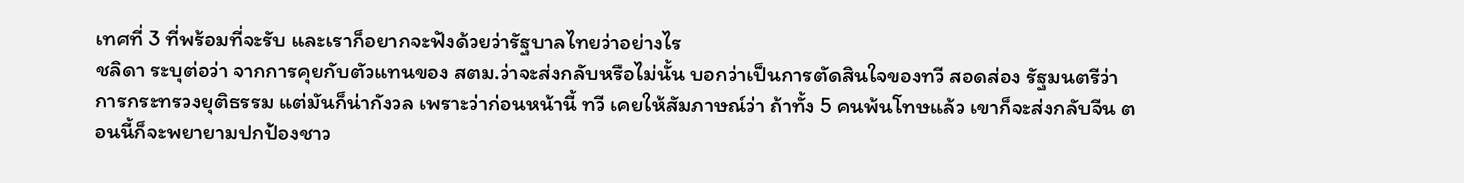เทศที่ 3 ที่พร้อมที่จะรับ และเราก็อยากจะฟังด้วยว่ารัฐบาลไทยว่าอย่างไร
ชลิดา ระบุต่อว่า จากการคุยกับตัวแทนของ สตม.ว่าจะส่งกลับหรือไม่นั้น บอกว่าเป็นการตัดสินใจของทวี สอดส่อง รัฐมนตรีว่าการกระทรวงยุติธรรม แต่มันก็น่ากังวล เพราะว่าก่อนหน้านี้ ทวี เคยให้สัมภาษณ์ว่า ถ้าทั้ง 5 คนพ้นโทษแล้ว เขาก็จะส่งกลับจีน ตอนนี้ก็จะพยายามปกป้องชาว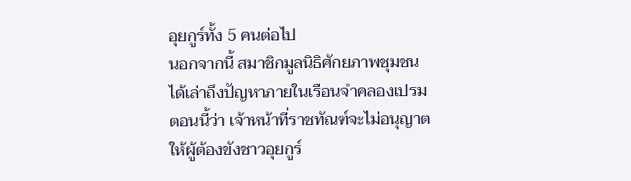อุยกูร์ทั้ง 5 คนต่อไป
นอกจากนี้ สมาชิกมูลนิธิศักยภาพชุมชน ได้เล่าถึงปัญหาภายในเรือนจำคลองเปรมตอนนี้ว่า เจ้าหน้าที่ราชทัณฑ์จะไม่อนุญาตให้ผู้ต้องขังชาวอุยกูร์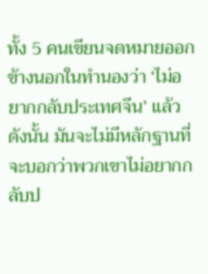ทั้ง 5 คนเขียนจดหมายออกข้างนอกในทำนองว่า ‘ไม่อยากกลับประเทศจีน’ แล้ว ดังนั้น มันจะไม่มีหลักฐานที่จะบอกว่าพวกเขาไม่อยากกลับป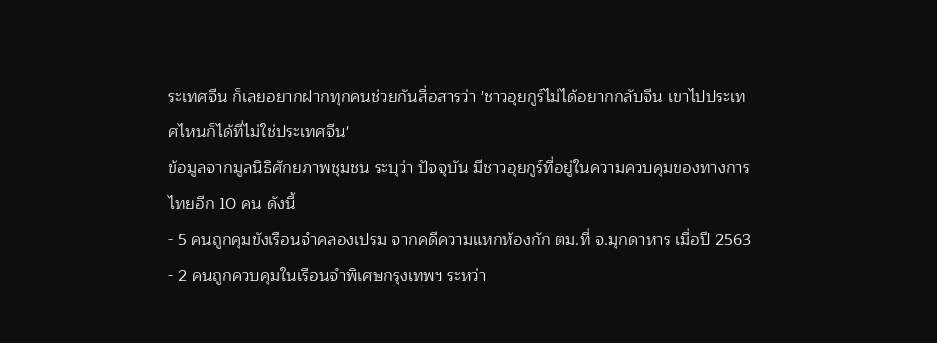ระเทศจีน ก็เลยอยากฝากทุกคนช่วยกันสื่อสารว่า 'ชาวอุยกูร์ไม่ได้อยากกลับจีน เขาไปประเทศไหนก็ได้ที่ไม่ใช่ประเทศจีน'
ข้อมูลจากมูลนิธิศักยภาพชุมชน ระบุว่า ปัจจุบัน มีชาวอุยกูร์ที่อยู่ในความควบคุมของทางการไทยอีก 10 คน ดังนี้
- 5 คนถูกคุมขังเรือนจำคลองเปรม จากคดีความแหกห้องกัก ตม.ที่ จ.มุกดาหาร เมื่อปี 2563
- 2 คนถูกควบคุมในเรือนจำพิเศษกรุงเทพฯ ระหว่า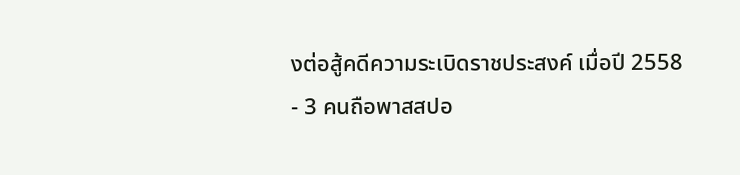งต่อสู้คดีความระเบิดราชประสงค์ เมื่อปี 2558
- 3 คนถือพาสสปอ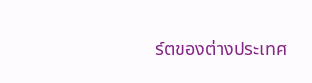ร์ตของต่างประเทศ